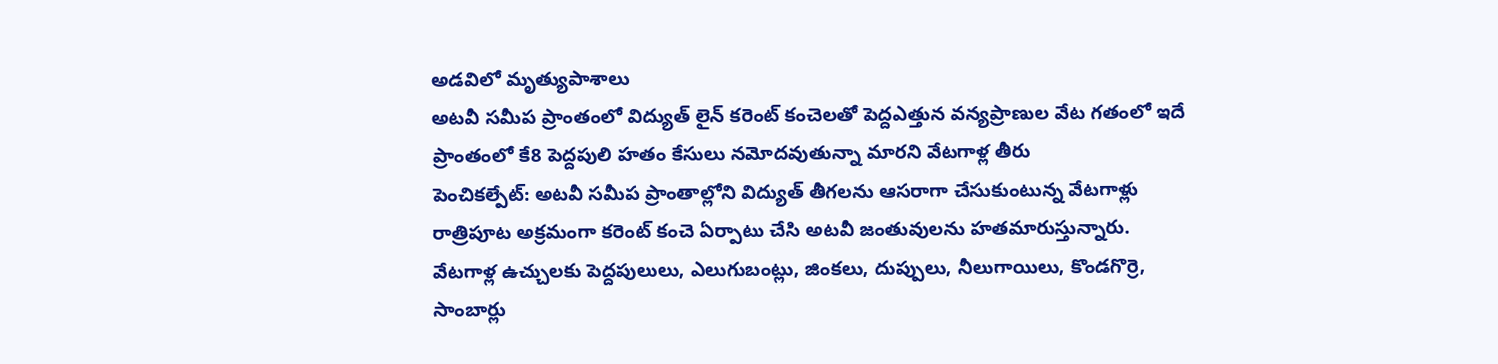అడవిలో మృత్యుపాశాలు
అటవీ సమీప ప్రాంతంలో విద్యుత్ లైన్ కరెంట్ కంచెలతో పెద్దఎత్తున వన్యప్రాణుల వేట గతంలో ఇదే ప్రాంతంలో కే8 పెద్దపులి హతం కేసులు నమోదవుతున్నా మారని వేటగాళ్ల తీరు
పెంచికల్పేట్: అటవీ సమీప ప్రాంతాల్లోని విద్యుత్ తీగలను ఆసరాగా చేసుకుంటున్న వేటగాళ్లు రాత్రిపూట అక్రమంగా కరెంట్ కంచె ఏర్పాటు చేసి అటవీ జంతువులను హతమారుస్తున్నారు. వేటగాళ్ల ఉచ్చులకు పెద్దపులులు, ఎలుగుబంట్లు, జింకలు, దుప్పులు, నీలుగాయిలు, కొండగొర్రె, సాంబార్లు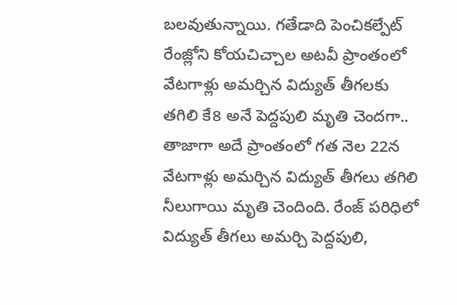బలవుతున్నాయి. గతేడాది పెంచికల్పేట్ రేంజ్లోని కోయచిచ్చాల అటవీ ప్రాంతంలో వేటగాళ్లు అమర్చిన విద్యుత్ తీగలకు తగిలి కే8 అనే పెద్దపులి మృతి చెందగా.. తాజాగా అదే ప్రాంతంలో గత నెల 22న వేటగాళ్లు అమర్చిన విద్యుత్ తీగలు తగిలి నీలుగాయి మృతి చెందింది. రేంజ్ పరిధిలో విద్యుత్ తీగలు అమర్చి పెద్దపులి,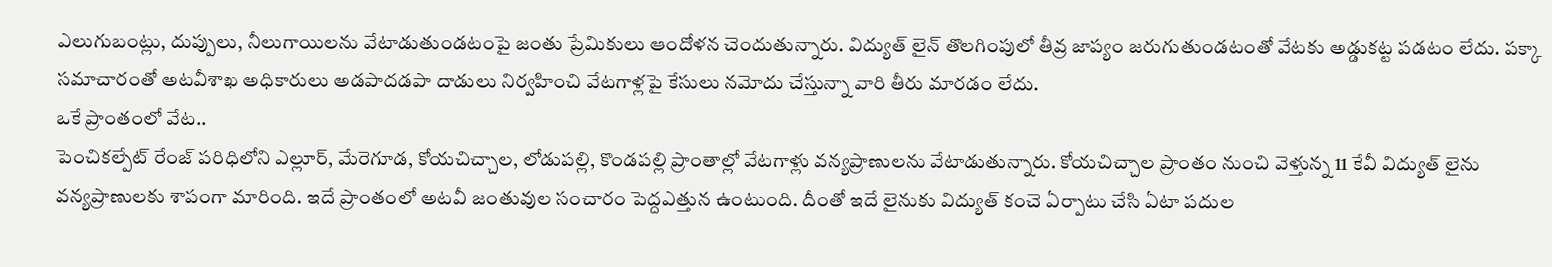ఎలుగుబంట్లు, దుప్పులు, నీలుగాయిలను వేటాడుతుండటంపై జంతు ప్రేమికులు ఆందోళన చెందుతున్నారు. విద్యుత్ లైన్ తొలగింపులో తీవ్ర జాప్యం జరుగుతుండటంతో వేటకు అడ్డుకట్ట పడటం లేదు. పక్కా సమాచారంతో అటవీశాఖ అధికారులు అడపాదడపా దాడులు నిర్వహించి వేటగాళ్లపై కేసులు నమోదు చేస్తున్నా వారి తీరు మారడం లేదు.
ఒకే ప్రాంతంలో వేట..
పెంచికల్పేట్ రేంజ్ పరిధిలోని ఎల్లూర్, మేరెగూడ, కోయచిచ్చాల, లోడుపల్లి, కొండపల్లి ప్రాంతాల్లో వేటగాళ్లు వన్యప్రాణులను వేటాడుతున్నారు. కోయచిచ్చాల ప్రాంతం నుంచి వెళ్తున్న 11 కేవీ విద్యుత్ లైను వన్యప్రాణులకు శాపంగా మారింది. ఇదే ప్రాంతంలో అటవీ జంతువుల సంచారం పెద్దఎత్తున ఉంటుంది. దీంతో ఇదే లైనుకు విద్యుత్ కంచె ఏర్పాటు చేసి ఏటా పదుల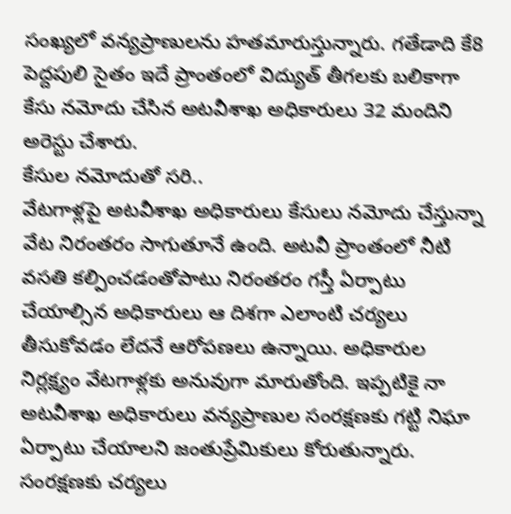సంఖ్యలో వన్యప్రాణులను హతమారుస్తున్నారు. గతేడాది కే8 పెద్దపులి సైతం ఇదే ప్రాంతంలో విద్యుత్ తీగలకు బలికాగా కేసు నమోదు చేసిన అటవీశాఖ అధికారులు 32 మందిని అరెస్టు చేశారు.
కేసుల నమోదుతో సరి..
వేటగాళ్లపై అటవీశాఖ అధికారులు కేసులు నమోదు చేస్తున్నా వేట నిరంతరం సాగుతూనే ఉంది. అటవీ ప్రాంతంలో నీటి వసతి కల్పించడంతోపాటు నిరంతరం గస్తీ ఏర్పాటు చేయాల్సిన అధికారులు ఆ దిశగా ఎలాంటి చర్యలు తీసుకోవడం లేదనే ఆరోపణలు ఉన్నాయి. అధికారుల నిర్లక్ష్యం వేటగాళ్లకు అనువుగా మారుతోంది. ఇప్పటికై నా అటవీశాఖ అధికారులు వన్యప్రాణుల సంరక్షణకు గట్టి నిఘా ఏర్పాటు చేయాలని జంతుప్రేమికులు కోరుతున్నారు.
సంరక్షణకు చర్యలు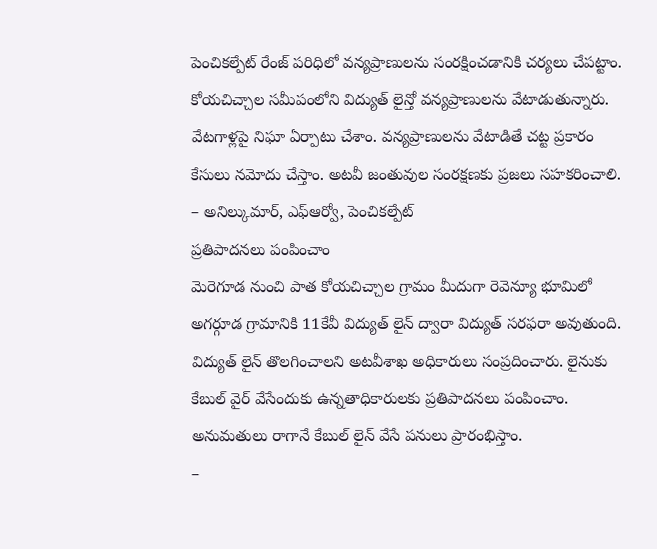పెంచికల్పేట్ రేంజ్ పరిధిలో వన్యప్రాణులను సంరక్షించడానికి చర్యలు చేపట్టాం. కోయచిచ్చాల సమీపంలోని విద్యుత్ లైన్తో వన్యప్రాణులను వేటాడుతున్నారు. వేటగాళ్లపై నిఘా ఏర్పాటు చేశాం. వన్యప్రాణులను వేటాడితే చట్ట ప్రకారం కేసులు నమోదు చేస్తాం. అటవీ జంతువుల సంరక్షణకు ప్రజలు సహకరించాలి.
– అనిల్కుమార్, ఎఫ్ఆర్వో, పెంచికల్పేట్
ప్రతిపాదనలు పంపించాం
మెరెగూడ నుంచి పాత కోయచిచ్చాల గ్రామం మీదుగా రెవెన్యూ భూమిలో అగర్గూడ గ్రామానికి 11కేవీ విద్యుత్ లైన్ ద్వారా విద్యుత్ సరఫరా అవుతుంది. విద్యుత్ లైన్ తొలగించాలని అటవీశాఖ అధికారులు సంప్రదించారు. లైనుకు కేబుల్ వైర్ వేసేందుకు ఉన్నతాధికారులకు ప్రతిపాదనలు పంపించాం. అనుమతులు రాగానే కేబుల్ లైన్ వేసే పనులు ప్రారంభిస్తాం.
–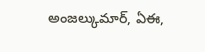అంజల్కుమార్, ఏఈ,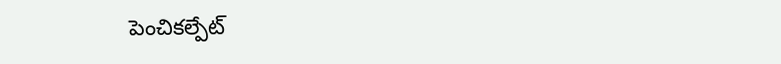పెంచికల్పేట్